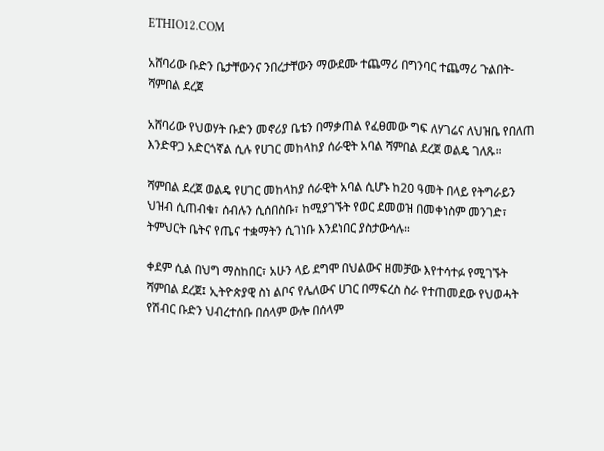ETHIO12.COM

አሸባሪው ቡድን ቤታቸውንና ንበረታቸውን ማውደሙ ተጨማሪ በግንባር ተጨማሪ ጉልበት- ሻምበል ደረጀ

አሸባሪው የህወሃት ቡድን መኖሪያ ቤቴን በማቃጠል የፈፀመው ግፍ ለሃገሬና ለህዝቤ የበለጠ እንድዋጋ አድርጎኛል ሲሉ የሀገር መከላከያ ሰራዊት አባል ሻምበል ደረጀ ወልዴ ገለጹ።

ሻምበል ደረጀ ወልዴ የሀገር መከላከያ ሰራዊት አባል ሲሆኑ ከ20 ዓመት በላይ የትግራይን ህዝብ ሲጠብቁ፣ ሰብሉን ሲሰበስቡ፣ ከሚያገኙት የወር ደመወዝ በመቀነስም መንገድ፣ ትምህርት ቤትና የጤና ተቋማትን ሲገነቡ እንደነበር ያስታውሳሉ።

ቀደም ሲል በህግ ማስከበር፣ አሁን ላይ ደግሞ በህልውና ዘመቻው እየተሳተፉ የሚገኙት ሻምበል ደረጀ፤ ኢትዮጵያዊ ስነ ልቦና የሌለውና ሀገር በማፍረስ ስራ የተጠመደው የህወሓት የሽብር ቡድን ህብረተሰቡ በሰላም ውሎ በሰላም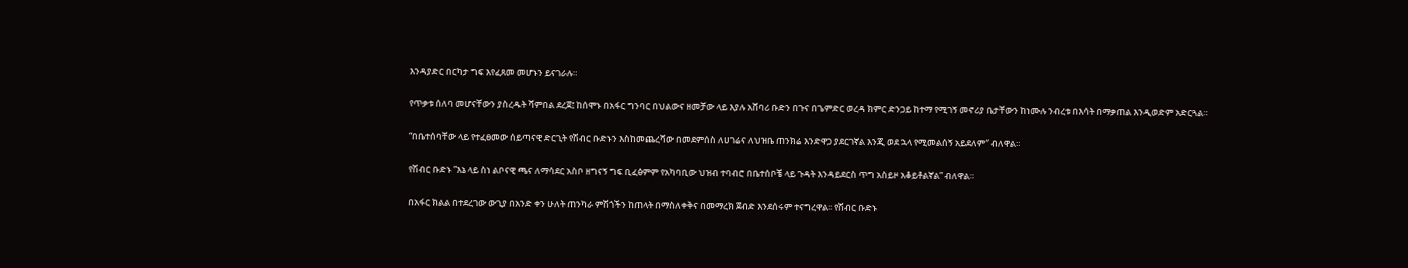እንዳያድር በርካታ ግፍ እየፈጸመ መሆኑን ይናገራሉ።

የጥቃቱ ሰለባ መሆናቸውን ያስረዱት ሻምበል ደረጀ፤ ከሰሞኑ በአፋር ግንባር በህልውና ዘመቻው ላይ እያሉ አሸባሪ ቡድን በጉና በጌምድር ወረዳ ክምር ድንጋይ ከተማ የሚገኝ መኖሪያ ቤታቸውን ከነሙሉ ንብረቱ በእሳት በማቃጠል እንዲወድም አድርጓል።

“በቤተሰባቸው ላይ የተፈፀመው ሰይጣናዊ ድርጊት የሽብር ቡድኑን እስከመጨረሻው በመደምሰስ ለሀገሬና ለህዝቤ ጠንክሬ እንድዋጋ ያደርገኛል እንጂ ወደ ኋላ የሚመልሰኝ አይደለም″ ብለዋል።

የሽብር ቡድኑ ”እኔ ላይ ስነ ልቦናዊ ጫና ለማሳደር አስቦ ዘግናኝ ግፍ ቢፈፅምም የአካባቢው ህዝብ ተባብሮ በቤተሰቦቼ ላይ ጉዳት እንዳይደርስ ጥግ አስይዞ አቆይቶልኛል” ብለዋል።

በአፋር ክልል በተደረገው ውጊያ በአንድ ቀን ሁለት ጠንካራ ምሽጎችን ከጠላት በማስለቀቅና በመማረክ ጀብድ እንደሰሩም ተናግረዋል፡፡ የሽብር ቡድኑ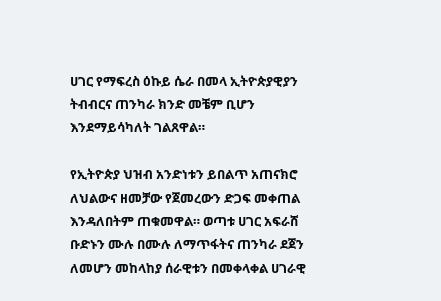ሀገር የማፍረስ ዕኩይ ሴራ በመላ ኢትዮጵያዊያን ትብብርና ጠንካራ ክንድ መቼም ቢሆን እንደማይሳካለት ገልጸዋል።

የኢትዮጵያ ህዝብ አንድነቱን ይበልጥ አጠናክሮ ለህልውና ዘመቻው የጀመረውን ድጋፍ መቀጠል እንዳለበትም ጠቁመዋል። ወጣቱ ሀገር አፍራሸ ቡድኑን ሙሉ በሙሉ ለማጥፋትና ጠንካራ ደጀን ለመሆን መከላከያ ሰራዊቱን በመቀላቀል ሀገራዊ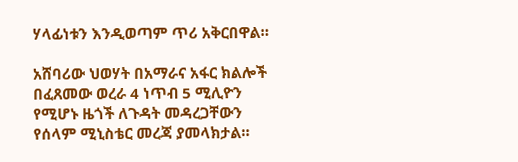ሃላፊነቱን እንዲወጣም ጥሪ አቅርበዋል።

አሸባሪው ህወሃት በአማራና አፋር ክልሎች በፈጸመው ወረራ 4 ነጥብ 5 ሚሊዮን የሚሆኑ ዜጎች ለጉዳት መዳረጋቸውን የሰላም ሚኒስቴር መረጃ ያመላክታል።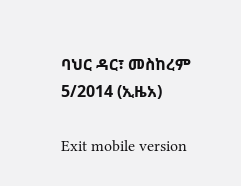ባህር ዳር፣ መስከረም 5/2014 (ኢዜአ)

Exit mobile version